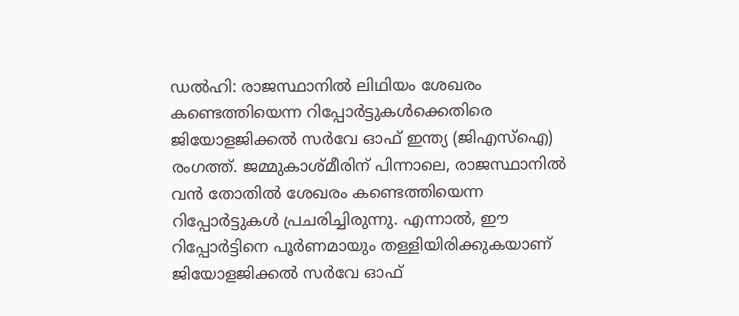ഡൽഹി: രാജസ്ഥാനിൽ ലിഥിയം ശേഖരം കണ്ടെത്തിയെന്ന റിപ്പോർട്ടുകൾക്കെതിരെ ജിയോളജിക്കൽ സർവേ ഓഫ് ഇന്ത്യ (ജിഎസ്ഐ) രംഗത്ത്. ജമ്മുകാശ്മീരിന് പിന്നാലെ, രാജസ്ഥാനിൽ വൻ തോതിൽ ശേഖരം കണ്ടെത്തിയെന്ന റിപ്പോർട്ടുകൾ പ്രചരിച്ചിരുന്നു. എന്നാൽ, ഈ റിപ്പോർട്ടിനെ പൂർണമായും തള്ളിയിരിക്കുകയാണ് ജിയോളജിക്കൽ സർവേ ഓഫ്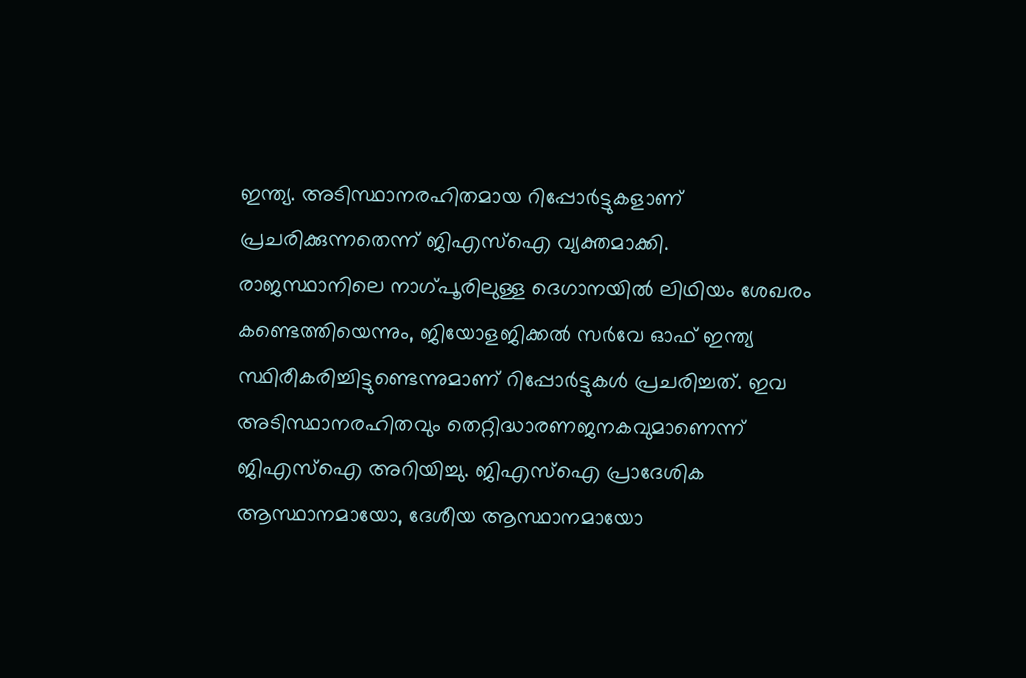ഇന്ത്യ. അടിസ്ഥാനരഹിതമായ റിപ്പോർട്ടുകളാണ് പ്രചരിക്കുന്നതെന്ന് ജിഎസ്ഐ വ്യക്തമാക്കി.
രാജസ്ഥാനിലെ നാഗ്പൂരിലുള്ള ദെഗാനയിൽ ലിഥിയം ശേഖരം കണ്ടെത്തിയെന്നും, ജിയോളജിക്കൽ സർവേ ഓഫ് ഇന്ത്യ സ്ഥിരീകരിച്ചിട്ടുണ്ടെന്നുമാണ് റിപ്പോർട്ടുകൾ പ്രചരിച്ചത്. ഇവ അടിസ്ഥാനരഹിതവും തെറ്റിദ്ധാരണജനകവുമാണെന്ന് ജിഎസ്ഐ അറിയിച്ചു. ജിഎസ്ഐ പ്രാദേശിക ആസ്ഥാനമായോ, ദേശീയ ആസ്ഥാനമായോ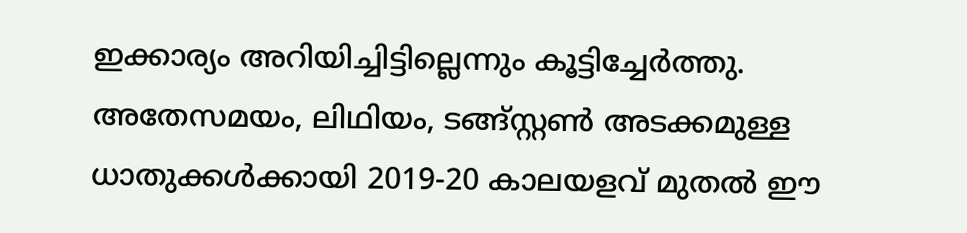ഇക്കാര്യം അറിയിച്ചിട്ടില്ലെന്നും കൂട്ടിച്ചേർത്തു. അതേസമയം, ലിഥിയം, ടങ്ങ്സ്റ്റൺ അടക്കമുള്ള ധാതുക്കൾക്കായി 2019-20 കാലയളവ് മുതൽ ഈ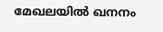മേഖലയിൽ ഖനനം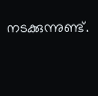നടക്കുന്നുണ്ട്.